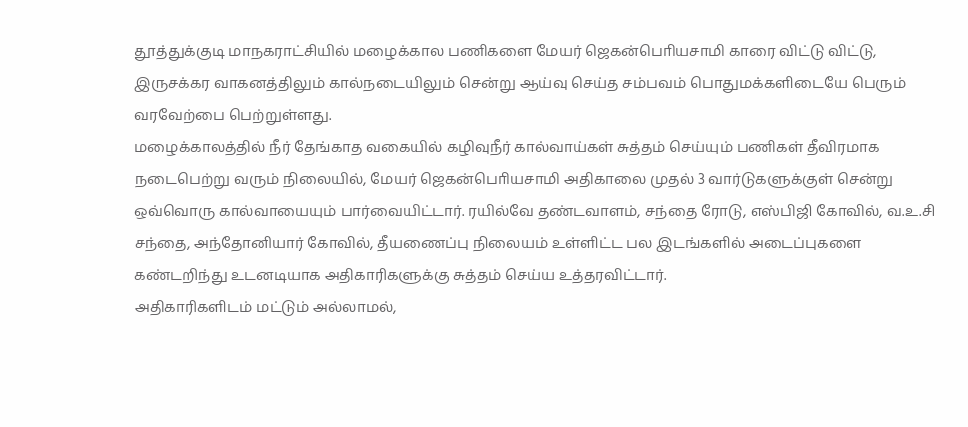தூத்துக்குடி மாநகராட்சியில் மழைக்கால பணிகளை மேயர் ஜெகன்பொியசாமி காரை விட்டு விட்டு, இருசக்கர வாகனத்திலும் கால்நடையிலும் சென்று ஆய்வு செய்த சம்பவம் பொதுமக்களிடையே பெரும் வரவேற்பை பெற்றுள்ளது.
மழைக்காலத்தில் நீர் தேங்காத வகையில் கழிவுநீர் கால்வாய்கள் சுத்தம் செய்யும் பணிகள் தீவிரமாக நடைபெற்று வரும் நிலையில், மேயர் ஜெகன்பொியசாமி அதிகாலை முதல் 3 வார்டுகளுக்குள் சென்று ஒவ்வொரு கால்வாயையும் பார்வையிட்டார். ரயில்வே தண்டவாளம், சந்தை ரோடு, எஸ்பிஜி கோவில், வ.உ.சி சந்தை, அந்தோனியார் கோவில், தீயணைப்பு நிலையம் உள்ளிட்ட பல இடங்களில் அடைப்புகளை கண்டறிந்து உடனடியாக அதிகாரிகளுக்கு சுத்தம் செய்ய உத்தரவிட்டார்.
அதிகாரிகளிடம் மட்டும் அல்லாமல்,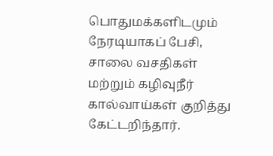பொதுமக்களிடமும் நேரடியாகப் பேசி, சாலை வசதிகள் மற்றும் கழிவுநீர் கால்வாய்கள் குறித்து கேட்டறிந்தார்.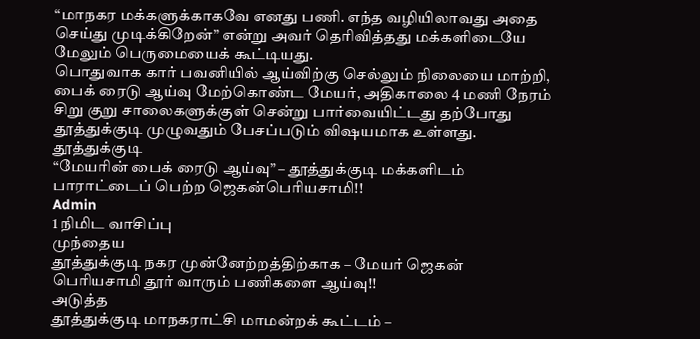“மாநகர மக்களுக்காகவே எனது பணி. எந்த வழியிலாவது அதை செய்து முடிக்கிறேன்” என்று அவர் தெரிவித்தது மக்களிடையே மேலும் பெருமையைக் கூட்டியது.
பொதுவாக கார் பவனியில் ஆய்விற்கு செல்லும் நிலையை மாற்றி, பைக் ரைடு ஆய்வு மேற்கொண்ட மேயர், அதிகாலை 4 மணி நேரம் சிறு குறு சாலைகளுக்குள் சென்று பார்வையிட்டது தற்போது தூத்துக்குடி முழுவதும் பேசப்படும் விஷயமாக உள்ளது.
தூத்துக்குடி
“மேயரின் பைக் ரைடு ஆய்வு” – தூத்துக்குடி மக்களிடம் பாராட்டைப் பெற்ற ஜெகன்பொியசாமி!!
Admin
1 நிமிட வாசிப்பு
முந்தைய
தூத்துக்குடி நகர முன்னேற்றத்திற்காக – மேயர் ஜெகன் பெரியசாமி தூர் வாரும் பணிகளை ஆய்வு!!
அடுத்த
தூத்துக்குடி மாநகராட்சி மாமன்றக் கூட்டம் –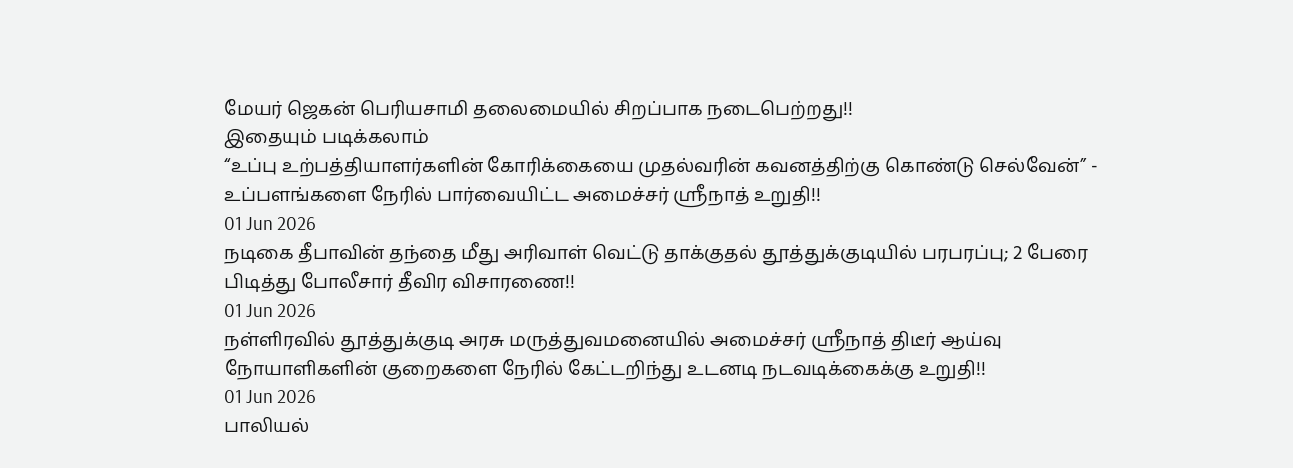மேயர் ஜெகன் பெரியசாமி தலைமையில் சிறப்பாக நடைபெற்றது!!
இதையும் படிக்கலாம்
“உப்பு உற்பத்தியாளர்களின் கோரிக்கையை முதல்வரின் கவனத்திற்கு கொண்டு செல்வேன்” - உப்பளங்களை நேரில் பார்வையிட்ட அமைச்சர் ஸ்ரீநாத் உறுதி!!
01 Jun 2026
நடிகை தீபாவின் தந்தை மீது அரிவாள் வெட்டு தாக்குதல் தூத்துக்குடியில் பரபரப்பு; 2 பேரை பிடித்து போலீசார் தீவிர விசாரணை!!
01 Jun 2026
நள்ளிரவில் தூத்துக்குடி அரசு மருத்துவமனையில் அமைச்சர் ஸ்ரீநாத் திடீர் ஆய்வு நோயாளிகளின் குறைகளை நேரில் கேட்டறிந்து உடனடி நடவடிக்கைக்கு உறுதி!!
01 Jun 2026
பாலியல்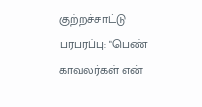குற்றச்சாட்டு பரபரப்பு: "பெண் காவலர்கள் என்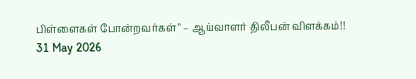பிள்ளைகள் போன்றவர்கள்" – ஆய்வாளர் திலீபன் விளக்கம்!!
31 May 2026